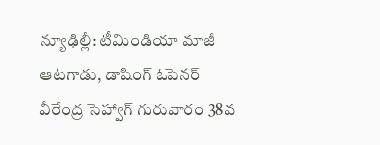న్యూఢిల్లీ: టీమిండియా మాజీ ఆటగాడు, డాషింగ్ ఓపెనర్ వీరేంద్ర సెహ్వాగ్ గురువారం 38వ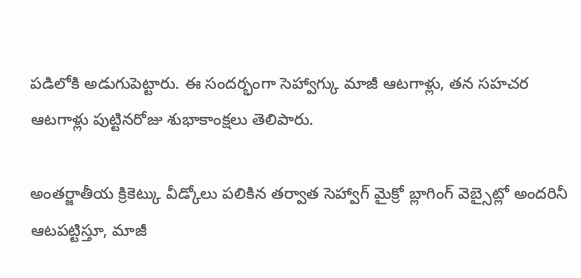పడిలోకి అడుగుపెట్టారు. ఈ సందర్భంగా సెహ్వాగ్కు మాజీ ఆటగాళ్లు, తన సహచర ఆటగాళ్లు పుట్టినరోజు శుభాకాంక్షలు తెలిపారు.

అంతర్జాతీయ క్రికెట్కు వీడ్కోలు పలికిన తర్వాత సెహ్వాగ్ మైక్రో బ్లాగింగ్ వెబ్సైట్లో అందరినీ ఆటపట్టిస్తూ, మాజీ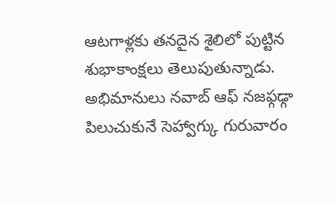ఆటగాళ్లకు తనదైన శైలిలో పుట్టిన శుభాకాంక్షలు తెలుపుతున్నాడు. అభిమానులు నవాబ్ ఆఫ్ నజఫ్గఢ్గా పిలుచుకునే సెహ్వాగ్కు గురువారం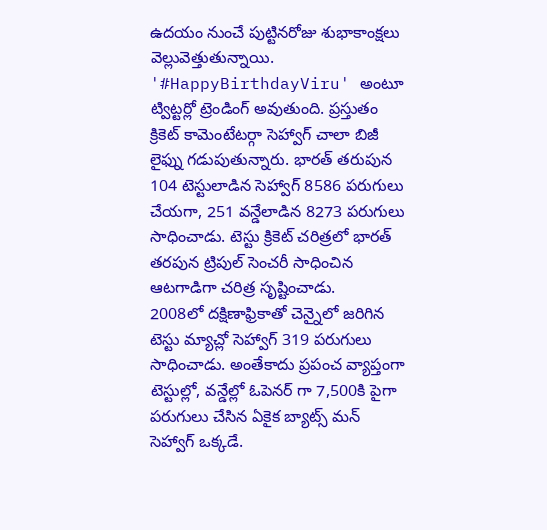ఉదయం నుంచే పుట్టినరోజు శుభాకాంక్షలు వెల్లువెత్తుతున్నాయి.
'#HappyBirthdayViru' అంటూ ట్విట్టర్లో ట్రెండింగ్ అవుతుంది. ప్రస్తుతం క్రికెట్ కామెంటేటర్గా సెహ్వాగ్ చాలా బిజీ లైఫ్ను గడుపుతున్నారు. భారత్ తరుపున 104 టెస్టులాడిన సెహ్వాగ్ 8586 పరుగులు చేయగా, 251 వన్డేలాడిన 8273 పరుగులు సాధించాడు. టెస్టు క్రికెట్ చరిత్రలో భారత్ తరపున ట్రిపుల్ సెంచరీ సాధించిన ఆటగాడిగా చరిత్ర సృష్టించాడు.
2008లో దక్షిణాఫ్రికాతో చెన్నైలో జరిగిన టెస్టు మ్యాచ్లో సెహ్వాగ్ 319 పరుగులు సాధించాడు. అంతేకాదు ప్రపంచ వ్యాప్తంగా టెస్టుల్లో, వన్డేల్లో ఓపెనర్ గా 7,500కి పైగా పరుగులు చేసిన ఏకైక బ్యాట్స్ మన్ సెహ్వాగ్ ఒక్కడే.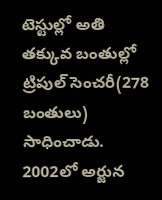టెస్టుల్లో అతి తక్కువ బంతుల్లో ట్రిపుల్ సెంచరీ(278 బంతులు) సాధించాడు.
2002లో అర్జున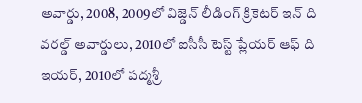అవార్డు, 2008, 2009లో విజ్డెన్ లీడింగ్ క్రికెటర్ ఇన్ ది వరల్డ్ అవార్డులు, 2010లో ఐసీసీ టెస్ట్ ప్లేయర్ ఆఫ్ ది ఇయర్, 2010లో పద్మశ్రీ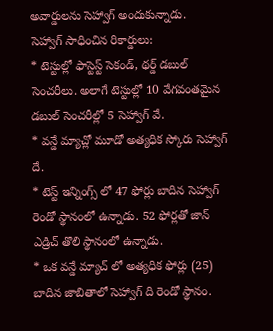అవార్డులను సెహ్వాగ్ అందుకున్నాడు.
సెహ్వాగ్ సాధించిన రికార్డులు:
* టెస్టుల్లో ఫాస్టెస్ట్ సెకండ్, థర్డ్ డబుల్ సెంచరీలు. అలాగే టెస్టుల్లో 10 వేగవంతమైన డబుల్ సెంచరీల్లో 5 సెహ్వాగ్ వే.
* వన్డే మ్యాచ్లో మూడో అత్యధిక స్కోరు సెహ్వాగ్ దే.
* టెస్ట్ ఇన్నింగ్స్ లో 47 ఫోర్లు బాదిన సెహ్వాగ్ రెండో స్థానంలో ఉన్నాడు. 52 ఫోర్లతో జాన్ ఎడ్రిచ్ తొలి స్థానంలో ఉన్నాడు.
* ఒక వన్డే మ్యాచ్ లో అత్యధిక ఫోర్లు (25) బాదిన జాబితాలో సెహ్వాగ్ ది రెండో స్థానం.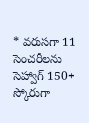* వరుసగా 11 సెంచరీలను సెహ్వాగ్ 150+ స్కోరుగా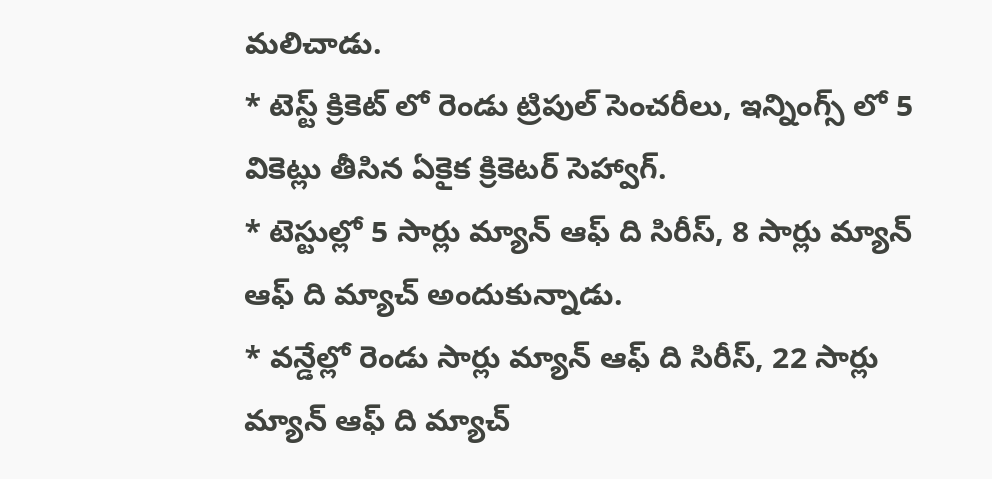మలిచాడు.
* టెస్ట్ క్రికెట్ లో రెండు ట్రిపుల్ సెంచరీలు, ఇన్నింగ్స్ లో 5 వికెట్లు తీసిన ఏకైక క్రికెటర్ సెహ్వాగ్.
* టెస్టుల్లో 5 సార్లు మ్యాన్ ఆఫ్ ది సిరీస్, 8 సార్లు మ్యాన్ ఆఫ్ ది మ్యాచ్ అందుకున్నాడు.
* వన్డేల్లో రెండు సార్లు మ్యాన్ ఆఫ్ ది సిరీస్, 22 సార్లు మ్యాన్ ఆఫ్ ది మ్యాచ్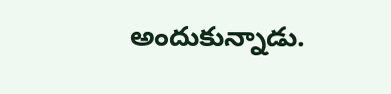అందుకున్నాడు.